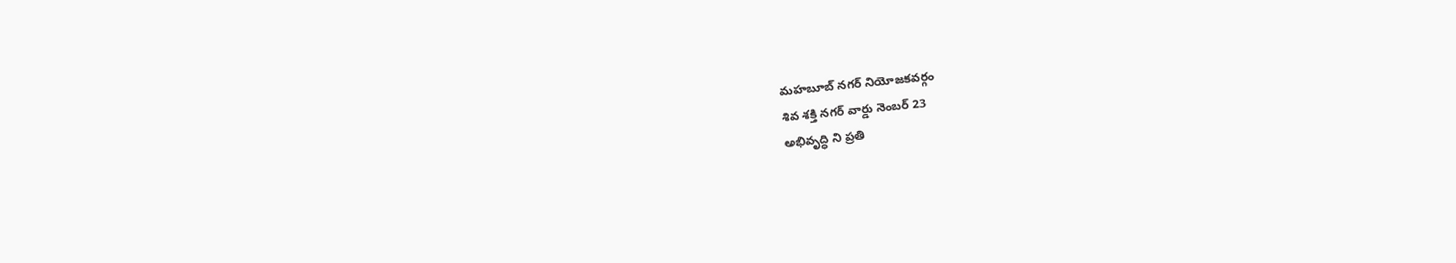మహబూబ్ నగర్ నియోజకవర్గం
శివ శక్తి నగర్ వార్డు నెంబర్ 23
అభివృద్ధి ని ప్రతి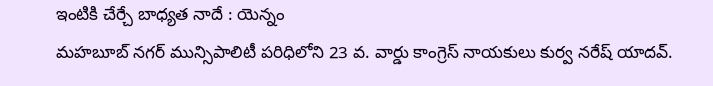ఇంటికి చేర్చే బాధ్యత నాదే : యెన్నం
మహబూబ్ నగర్ మున్సిపాలిటీ పరిధిలోని 23 వ. వార్డు కాంగ్రెస్ నాయకులు కుర్వ నరేష్ యాదవ్.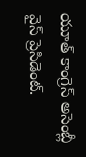యూత్ కాంగ్రెస్ అసెంబ్లీ వైస్ ప్రెసిడెంట్.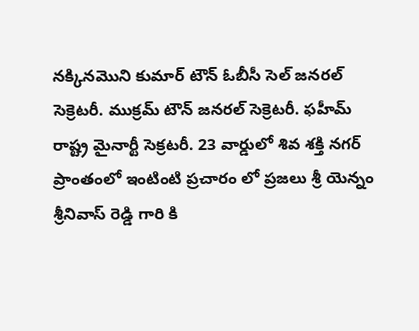నక్కినమొని కుమార్ టౌన్ ఓబీసీ సెల్ జనరల్ సెక్రెటరీ. ముక్రమ్ టౌన్ జనరల్ సెక్రెటరీ. ఫహీమ్ రాష్ట్ర మైనార్టీ సెక్రటరీ. 23 వార్డులో శివ శక్తి నగర్ ప్రాంతంలో ఇంటింటి ప్రచారం లో ప్రజలు శ్రీ యెన్నం శ్రీనివాస్ రెడ్డి గారి కి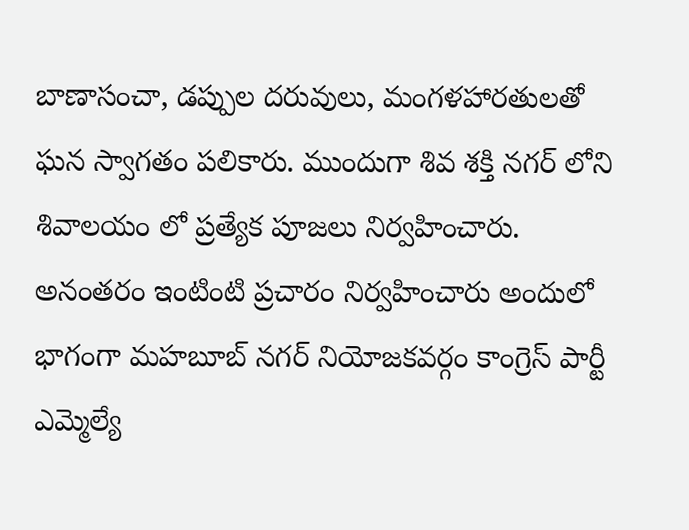బాణాసంచా, డప్పుల దరువులు, మంగళహారతులతో ఘన స్వాగతం పలికారు. ముందుగా శివ శక్తి నగర్ లోని శివాలయం లో ప్రత్యేక పూజలు నిర్వహించారు. అనంతరం ఇంటింటి ప్రచారం నిర్వహించారు అందులో భాగంగా మహబూబ్ నగర్ నియోజకవర్గం కాంగ్రెస్ పార్టీ ఎమ్మెల్యే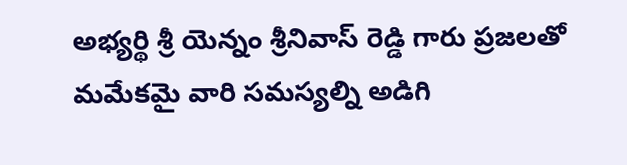అభ్యర్థి శ్రీ యెన్నం శ్రీనివాస్ రెడ్డి గారు ప్రజలతో మమేకమై వారి సమస్యల్ని అడిగి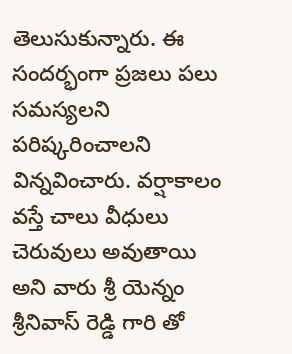తెలుసుకున్నారు. ఈ సందర్భంగా ప్రజలు పలు సమస్యలని పరిష్కరించాలని విన్నవించారు. వర్షాకాలం వస్తే చాలు వీధులు చెరువులు అవుతాయి అని వారు శ్రీ యెన్నం శ్రీనివాస్ రెడ్డి గారి తో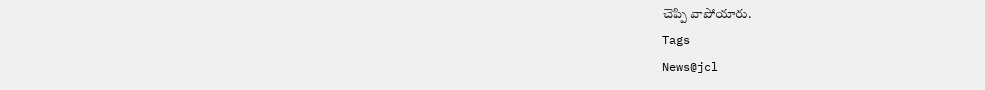చెప్పి వాపోయారు.
Tags
News@jcl